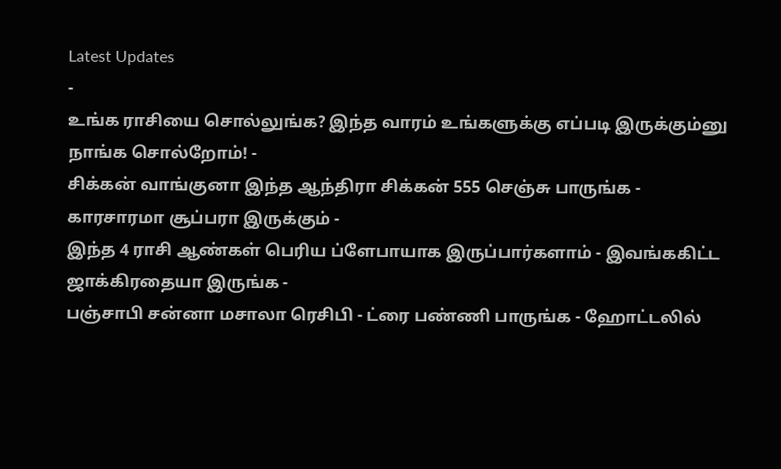Latest Updates
-
உங்க ராசியை சொல்லுங்க? இந்த வாரம் உங்களுக்கு எப்படி இருக்கும்னு நாங்க சொல்றோம்! -
சிக்கன் வாங்குனா இந்த ஆந்திரா சிக்கன் 555 செஞ்சு பாருங்க - காரசாரமா சூப்பரா இருக்கும் -
இந்த 4 ராசி ஆண்கள் பெரிய ப்ளேபாயாக இருப்பார்களாம் - இவங்ககிட்ட ஜாக்கிரதையா இருங்க -
பஞ்சாபி சன்னா மசாலா ரெசிபி - ட்ரை பண்ணி பாருங்க - ஹோட்டலில்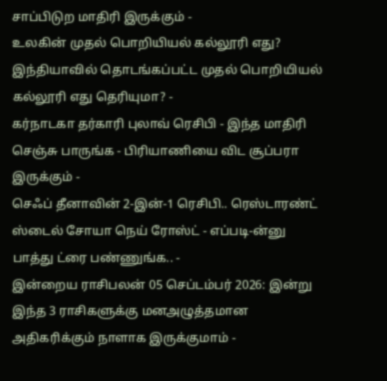சாப்பிடுற மாதிரி இருக்கும் -
உலகின் முதல் பொறியியல் கல்லூரி எது? இந்தியாவில் தொடங்கப்பட்ட முதல் பொறியியல் கல்லூரி எது தெரியுமா? -
கர்நாடகா தர்காரி புலாவ் ரெசிபி - இந்த மாதிரி செஞ்சு பாருங்க - பிரியாணியை விட சூப்பரா இருக்கும் -
செஃப் தீனாவின் 2-இன்-1 ரெசிபி.. ரெஸ்டாரண்ட் ஸ்டைல் சோயா நெய் ரோஸ்ட் - எப்படி-ன்னு பாத்து ட்ரை பண்ணுங்க.. -
இன்றைய ராசிபலன் 05 செப்டம்பர் 2026: இன்று இந்த 3 ராசிகளுக்கு மனஅழுத்தமான அதிகரிக்கும் நாளாக இருக்குமாம் -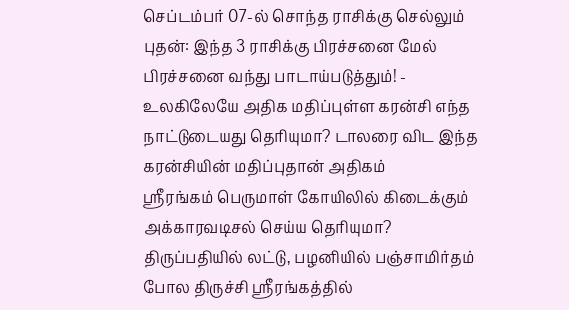செப்டம்பர் 07-ல் சொந்த ராசிக்கு செல்லும் புதன்: இந்த 3 ராசிக்கு பிரச்சனை மேல் பிரச்சனை வந்து பாடாய்படுத்தும்! -
உலகிலேயே அதிக மதிப்புள்ள கரன்சி எந்த நாட்டுடையது தெரியுமா? டாலரை விட இந்த கரன்சியின் மதிப்புதான் அதிகம்
ஸ்ரீரங்கம் பெருமாள் கோயிலில் கிடைக்கும் அக்காரவடிசல் செய்ய தெரியுமா?
திருப்பதியில் லட்டு, பழனியில் பஞ்சாமிர்தம் போல திருச்சி ஸ்ரீரங்கத்தில்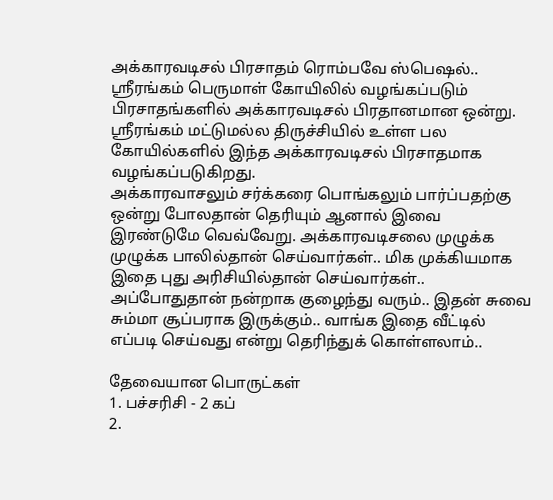அக்காரவடிசல் பிரசாதம் ரொம்பவே ஸ்பெஷல்.. ஸ்ரீரங்கம் பெருமாள் கோயிலில் வழங்கப்படும் பிரசாதங்களில் அக்காரவடிசல் பிரதானமான ஒன்று. ஸ்ரீரங்கம் மட்டுமல்ல திருச்சியில் உள்ள பல கோயில்களில் இந்த அக்காரவடிசல் பிரசாதமாக வழங்கப்படுகிறது.
அக்காரவாசலும் சர்க்கரை பொங்கலும் பார்ப்பதற்கு ஒன்று போலதான் தெரியும் ஆனால் இவை இரண்டுமே வெவ்வேறு. அக்காரவடிசலை முழுக்க முழுக்க பாலில்தான் செய்வார்கள்.. மிக முக்கியமாக இதை புது அரிசியில்தான் செய்வார்கள்.. அப்போதுதான் நன்றாக குழைந்து வரும்.. இதன் சுவை சும்மா சூப்பராக இருக்கும்.. வாங்க இதை வீட்டில் எப்படி செய்வது என்று தெரிந்துக் கொள்ளலாம்..

தேவையான பொருட்கள்
1. பச்சரிசி - 2 கப்
2.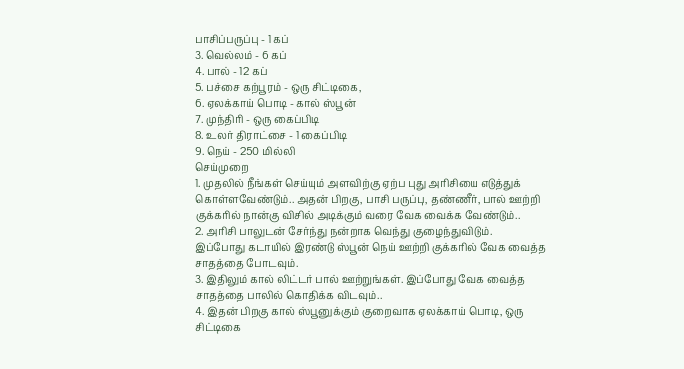பாசிப்பருப்பு - 1 கப்
3. வெல்லம் - 6 கப்
4. பால் - 12 கப்
5. பச்சை கற்பூரம் - ஒரு சிட்டிகை,
6. ஏலக்காய் பொடி - கால் ஸ்பூன்
7. முந்திரி - ஒரு கைப்பிடி
8. உலர் திராட்சை - 1 கைப்பிடி
9. நெய் - 250 மில்லி
செய்முறை
1. முதலில் நீங்கள் செய்யும் அளவிற்கு ஏற்ப புது அரிசியை எடுத்துக் கொள்ளவேண்டும்.. அதன் பிறகு, பாசி பருப்பு, தண்ணீர், பால் ஊற்றி குக்கரில் நான்கு விசில் அடிக்கும் வரை வேக வைக்க வேண்டும்..
2. அரிசி பாலுடன் சேர்ந்து நன்றாக வெந்து குழைந்துவிடும்.
இப்போது கடாயில் இரண்டு ஸ்பூன் நெய் ஊற்றி குக்கரில் வேக வைத்த
சாதத்தை போடவும்.
3. இதிலும் கால் லிட்டர் பால் ஊற்றுங்கள். இப்போது வேக வைத்த சாதத்தை பாலில் கொதிக்க விடவும்..
4. இதன் பிறகு கால் ஸ்பூனுக்கும் குறைவாக ஏலக்காய் பொடி, ஒரு சிட்டிகை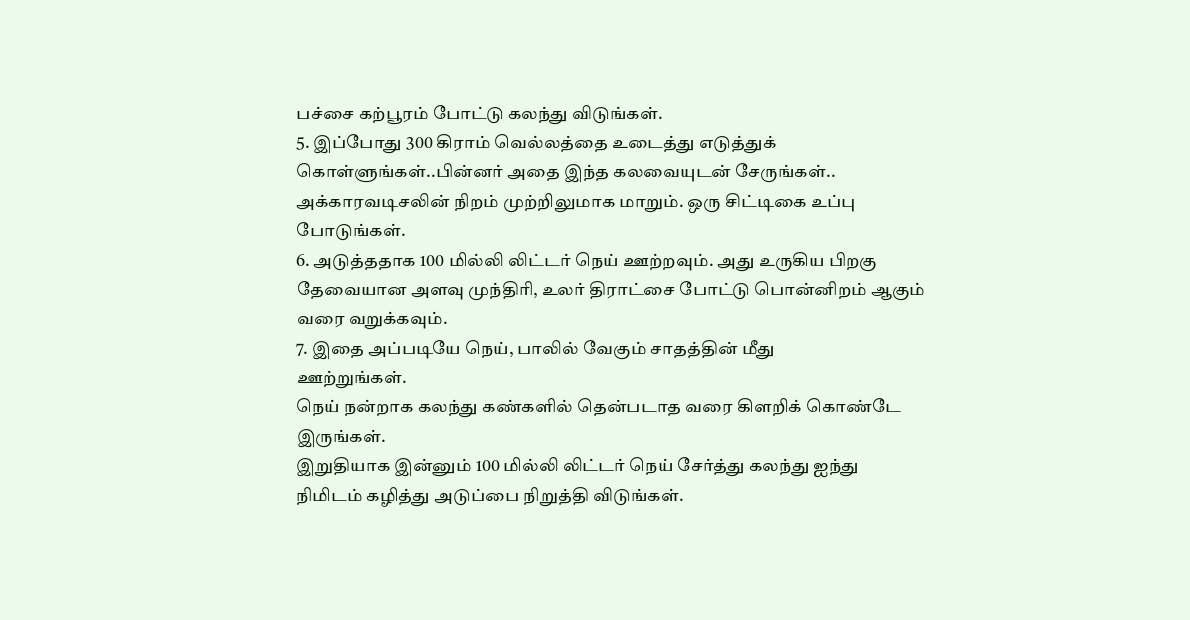பச்சை கற்பூரம் போட்டு கலந்து விடுங்கள்.
5. இப்போது 300 கிராம் வெல்லத்தை உடைத்து எடுத்துக் கொள்ளுங்கள்..பின்னர் அதை இந்த கலவையுடன் சேருங்கள்.. அக்காரவடிசலின் நிறம் முற்றிலுமாக மாறும். ஒரு சிட்டிகை உப்பு போடுங்கள்.
6. அடுத்ததாக 100 மில்லி லிட்டர் நெய் ஊற்றவும். அது உருகிய பிறகு தேவையான அளவு முந்திரி, உலர் திராட்சை போட்டு பொன்னிறம் ஆகும் வரை வறுக்கவும்.
7. இதை அப்படியே நெய், பாலில் வேகும் சாதத்தின் மீது
ஊற்றுங்கள்.
நெய் நன்றாக கலந்து கண்களில் தென்படாத வரை கிளறிக் கொண்டே
இருங்கள்.
இறுதியாக இன்னும் 100 மில்லி லிட்டர் நெய் சேர்த்து கலந்து ஐந்து
நிமிடம் கழித்து அடுப்பை நிறுத்தி விடுங்கள்.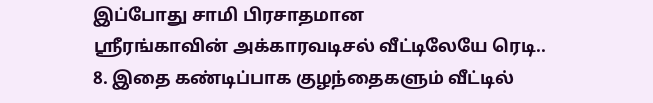இப்போது சாமி பிரசாதமான
ஸ்ரீரங்காவின் அக்காரவடிசல் வீட்டிலேயே ரெடி..
8. இதை கண்டிப்பாக குழந்தைகளும் வீட்டில்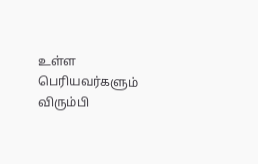உள்ள பெரியவர்களும் விரும்பி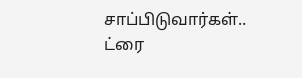சாப்பிடுவார்கள்.. ட்ரை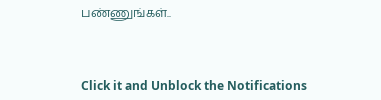பண்ணுங்கள்..



Click it and Unblock the Notifications